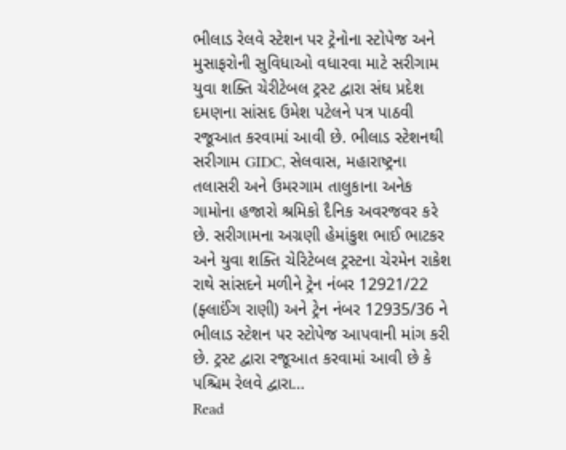ભીલાડ રેલવે સ્ટેશન પર ટ્રેનોના સ્ટોપેજ અને મુસાફરોની સુવિધાઓ વધારવા માટે સરીગામ યુવા શક્તિ ચેરીટેબલ ટ્રસ્ટ દ્વારા સંઘ પ્રદેશ દમણના સાંસદ ઉમેશ પટેલને પત્ર પાઠવી રજૂઆત કરવામાં આવી છે. ભીલાડ સ્ટેશનથી સરીગામ GIDC, સેલવાસ, મહારાષ્ટ્રના તલાસરી અને ઉમરગામ તાલુકાના અનેક ગામોના હજારો શ્રમિકો દૈનિક અવરજવર કરે છે. સરીગામના અગ્રણી હેમાંકુશ ભાઈ ભાટકર અને યુવા શક્તિ ચેરિટેબલ ટ્રસ્ટના ચેરમેન રાકેશ રાથે સાંસદને મળીને ટ્રેન નંબર 12921/22 (ફ્લાઈંગ રાણી) અને ટ્રેન નંબર 12935/36 ને ભીલાડ સ્ટેશન પર સ્ટોપેજ આપવાની માંગ કરી છે. ટ્રસ્ટ દ્વારા રજૂઆત કરવામાં આવી છે કે પશ્ચિમ રેલવે દ્વારા…
Read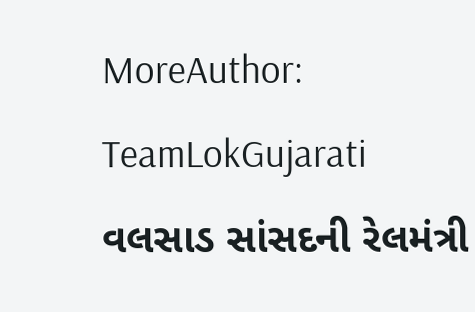MoreAuthor: TeamLokGujarati
વલસાડ સાંસદની રેલમંત્રી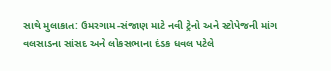સાથે મુલાકાત: ઉમરગામ-સંજાણ માટે નવી ટ્રેનો અને સ્ટોપેજની માંગ
વલસાડના સાંસદ અને લોકસભાના દંડક ધવલ પટેલે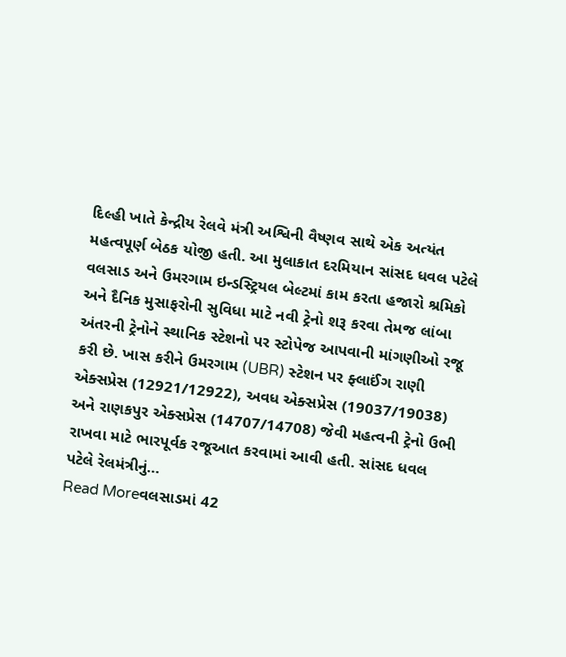દિલ્હી ખાતે કેન્દ્રીય રેલવે મંત્રી અશ્વિની વૈષ્ણવ સાથે એક અત્યંત મહત્વપૂર્ણ બેઠક યોજી હતી. આ મુલાકાત દરમિયાન સાંસદ ધવલ પટેલે વલસાડ અને ઉમરગામ ઇન્ડસ્ટ્રિયલ બેલ્ટમાં કામ કરતા હજારો શ્રમિકો અને દૈનિક મુસાફરોની સુવિધા માટે નવી ટ્રેનો શરૂ કરવા તેમજ લાંબા અંતરની ટ્રેનોને સ્થાનિક સ્ટેશનો પર સ્ટોપેજ આપવાની માંગણીઓ રજૂ કરી છે. ખાસ કરીને ઉમરગામ (UBR) સ્ટેશન પર ફ્લાઈંગ રાણી એક્સપ્રેસ (12921/12922), અવધ એક્સપ્રેસ (19037/19038) અને રાણકપુર એક્સપ્રેસ (14707/14708) જેવી મહત્વની ટ્રેનો ઉભી રાખવા માટે ભારપૂર્વક રજૂઆત કરવામાં આવી હતી. સાંસદ ધવલ પટેલે રેલમંત્રીનું…
Read Moreવલસાડમાં 42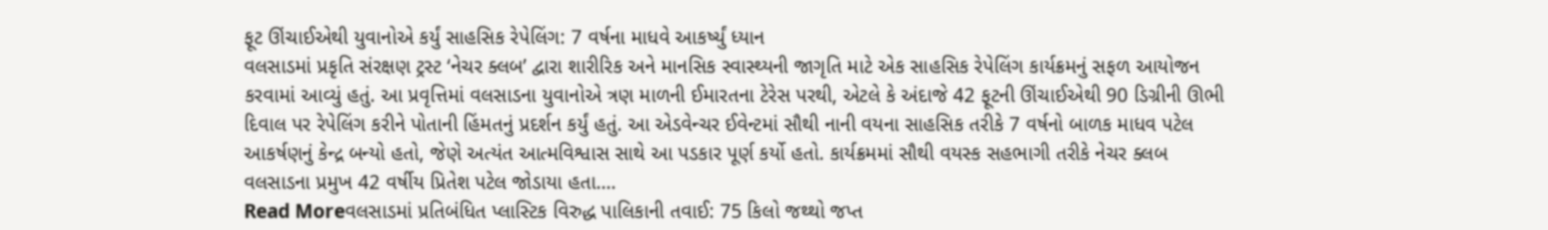ફૂટ ઊંચાઈએથી યુવાનોએ કર્યું સાહસિક રેપેલિંગ: 7 વર્ષના માધવે આકર્ષ્યું ધ્યાન
વલસાડમાં પ્રકૃતિ સંરક્ષણ ટ્રસ્ટ ‘નેચર ક્લબ’ દ્વારા શારીરિક અને માનસિક સ્વાસ્થ્યની જાગૃતિ માટે એક સાહસિક રેપેલિંગ કાર્યક્રમનું સફળ આયોજન કરવામાં આવ્યું હતું. આ પ્રવૃત્તિમાં વલસાડના યુવાનોએ ત્રણ માળની ઈમારતના ટેરેસ પરથી, એટલે કે અંદાજે 42 ફૂટની ઊંચાઈએથી 90 ડિગ્રીની ઊભી દિવાલ પર રેપેલિંગ કરીને પોતાની હિંમતનું પ્રદર્શન કર્યું હતું. આ એડવેન્ચર ઈવેન્ટમાં સૌથી નાની વયના સાહસિક તરીકે 7 વર્ષનો બાળક માધવ પટેલ આકર્ષણનું કેન્દ્ર બન્યો હતો, જેણે અત્યંત આત્મવિશ્વાસ સાથે આ પડકાર પૂર્ણ કર્યો હતો. કાર્યક્રમમાં સૌથી વયસ્ક સહભાગી તરીકે નેચર ક્લબ વલસાડના પ્રમુખ 42 વર્ષીય પ્રિતેશ પટેલ જોડાયા હતા.…
Read Moreવલસાડમાં પ્રતિબંધિત પ્લાસ્ટિક વિરુદ્ધ પાલિકાની તવાઈ: 75 કિલો જથ્થો જપ્ત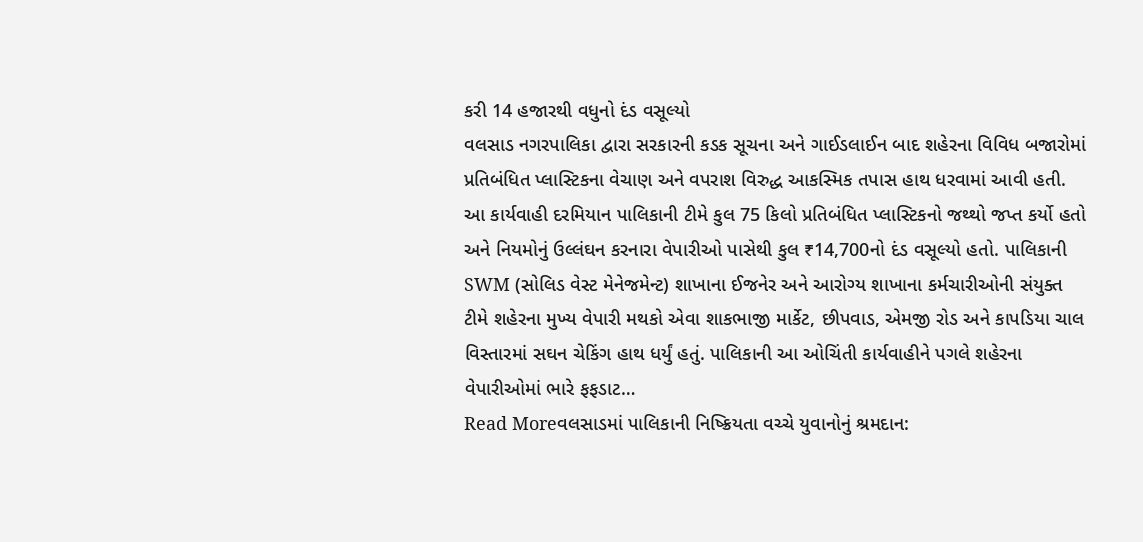કરી 14 હજારથી વધુનો દંડ વસૂલ્યો
વલસાડ નગરપાલિકા દ્વારા સરકારની કડક સૂચના અને ગાઈડલાઈન બાદ શહેરના વિવિધ બજારોમાં પ્રતિબંધિત પ્લાસ્ટિકના વેચાણ અને વપરાશ વિરુદ્ધ આકસ્મિક તપાસ હાથ ધરવામાં આવી હતી. આ કાર્યવાહી દરમિયાન પાલિકાની ટીમે કુલ 75 કિલો પ્રતિબંધિત પ્લાસ્ટિકનો જથ્થો જપ્ત કર્યો હતો અને નિયમોનું ઉલ્લંઘન કરનારા વેપારીઓ પાસેથી કુલ ₹14,700નો દંડ વસૂલ્યો હતો. પાલિકાની SWM (સોલિડ વેસ્ટ મેનેજમેન્ટ) શાખાના ઈજનેર અને આરોગ્ય શાખાના કર્મચારીઓની સંયુક્ત ટીમે શહેરના મુખ્ય વેપારી મથકો એવા શાકભાજી માર્કેટ, છીપવાડ, એમજી રોડ અને કાપડિયા ચાલ વિસ્તારમાં સઘન ચેકિંગ હાથ ધર્યું હતું. પાલિકાની આ ઓચિંતી કાર્યવાહીને પગલે શહેરના વેપારીઓમાં ભારે ફફડાટ…
Read Moreવલસાડમાં પાલિકાની નિષ્ક્રિયતા વચ્ચે યુવાનોનું શ્રમદાન: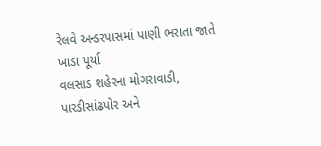રેલવે અન્ડરપાસમાં પાણી ભરાતા જાતે ખાડા પૂર્યા
વલસાડ શહેરના મોગરાવાડી, પારડીસાંઢપોર અને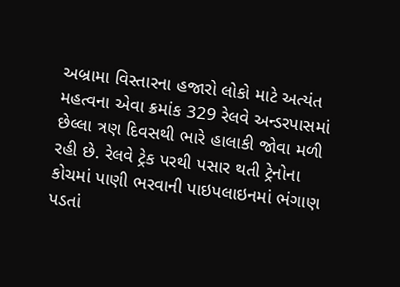અબ્રામા વિસ્તારના હજારો લોકો માટે અત્યંત મહત્વના એવા ક્રમાંક 329 રેલવે અન્ડરપાસમાં છેલ્લા ત્રણ દિવસથી ભારે હાલાકી જોવા મળી રહી છે. રેલવે ટ્રેક પરથી પસાર થતી ટ્રેનોના કોચમાં પાણી ભરવાની પાઇપલાઇનમાં ભંગાણ પડતાં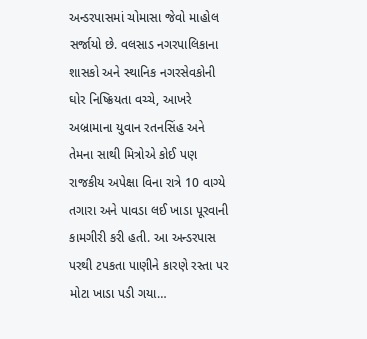અન્ડરપાસમાં ચોમાસા જેવો માહોલ સર્જાયો છે. વલસાડ નગરપાલિકાના શાસકો અને સ્થાનિક નગરસેવકોની ઘોર નિષ્ક્રિયતા વચ્ચે, આખરે અબ્રામાના યુવાન રતનસિંહ અને તેમના સાથી મિત્રોએ કોઈ પણ રાજકીય અપેક્ષા વિના રાત્રે 10 વાગ્યે તગારા અને પાવડા લઈ ખાડા પૂરવાની કામગીરી કરી હતી. આ અન્ડરપાસ પરથી ટપકતા પાણીને કારણે રસ્તા પર મોટા ખાડા પડી ગયા…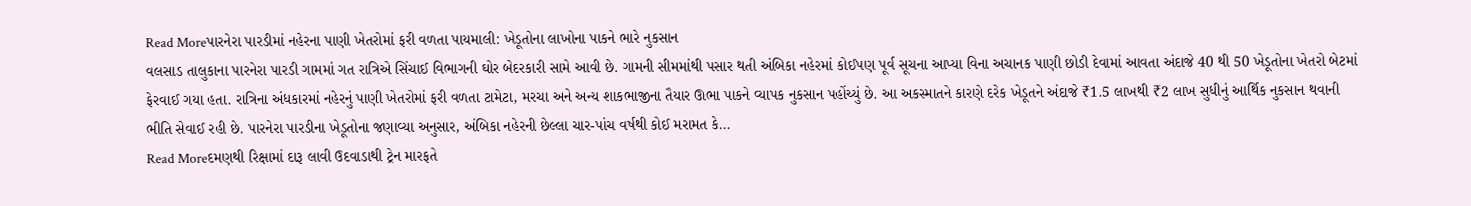Read Moreપારનેરા પારડીમાં નહેરના પાણી ખેતરોમાં ફરી વળતા પાયમાલી: ખેડૂતોના લાખોના પાકને ભારે નુકસાન
વલસાડ તાલુકાના પારનેરા પારડી ગામમાં ગત રાત્રિએ સિંચાઈ વિભાગની ઘોર બેદરકારી સામે આવી છે. ગામની સીમમાંથી પસાર થતી અંબિકા નહેરમાં કોઈપણ પૂર્વ સૂચના આપ્યા વિના અચાનક પાણી છોડી દેવામાં આવતા અંદાજે 40 થી 50 ખેડૂતોના ખેતરો બેટમાં ફેરવાઈ ગયા હતા. રાત્રિના અંધકારમાં નહેરનું પાણી ખેતરોમાં ફરી વળતા ટામેટા, મરચા અને અન્ય શાકભાજીના તૈયાર ઊભા પાકને વ્યાપક નુકસાન પહોંચ્યું છે. આ અકસ્માતને કારણે દરેક ખેડૂતને અંદાજે ₹1.5 લાખથી ₹2 લાખ સુધીનું આર્થિક નુકસાન થવાની ભીતિ સેવાઈ રહી છે. પારનેરા પારડીના ખેડૂતોના જણાવ્યા અનુસાર, અંબિકા નહેરની છેલ્લા ચાર-પાંચ વર્ષથી કોઈ મરામત કે…
Read Moreદમણથી રિક્ષામાં દારૂ લાવી ઉદવાડાથી ટ્રેન મારફતે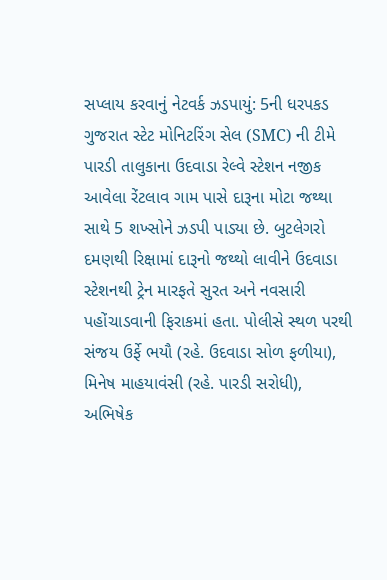સપ્લાય કરવાનું નેટવર્ક ઝડપાયું: 5ની ધરપકડ
ગુજરાત સ્ટેટ મોનિટરિંગ સેલ (SMC) ની ટીમે પારડી તાલુકાના ઉદવાડા રેલ્વે સ્ટેશન નજીક આવેલા રેંટલાવ ગામ પાસે દારૂના મોટા જથ્થા સાથે 5 શખ્સોને ઝડપી પાડ્યા છે. બુટલેગરો દમણથી રિક્ષામાં દારૂનો જથ્થો લાવીને ઉદવાડા સ્ટેશનથી ટ્રેન મારફતે સુરત અને નવસારી પહોંચાડવાની ફિરાકમાં હતા. પોલીસે સ્થળ પરથી સંજય ઉર્ફે ભયૌ (રહે. ઉદવાડા સોળ ફળીયા), મિનેષ માહયાવંસી (રહે. પારડી સરોધી), અભિષેક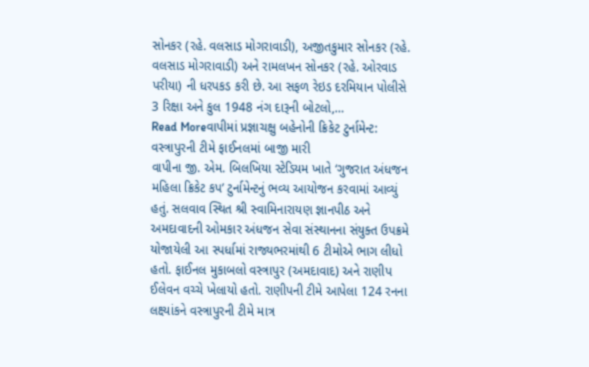સોનકર (રહે. વલસાડ મોગરાવાડી), અજીતકુમાર સોનકર (રહે. વલસાડ મોગરાવાડી) અને રામલખન સોનકર (રહે. ઓરવાડ પરીયા) ની ધરપકડ કરી છે. આ સફળ રેઇડ દરમિયાન પોલીસે 3 રિક્ષા અને કુલ 1948 નંગ દારૂની બોટલો,…
Read Moreવાપીમાં પ્રજ્ઞાચક્ષુ બહેનોની ક્રિકેટ ટુર્નામેન્ટ: વસ્ત્રાપુરની ટીમે ફાઈનલમાં બાજી મારી
વાપીના જી. એમ. બિલખિયા સ્ટેડિયમ ખાતે ‘ગુજરાત અંધજન મહિલા ક્રિકેટ કપ’ ટુર્નામેન્ટનું ભવ્ય આયોજન કરવામાં આવ્યું હતું. સલવાવ સ્થિત શ્રી સ્વામિનારાયણ જ્ઞાનપીઠ અને અમદાવાદની ઓમકાર અંધજન સેવા સંસ્થાનના સંયુક્ત ઉપક્રમે યોજાયેલી આ સ્પર્ધામાં રાજ્યભરમાંથી 6 ટીમોએ ભાગ લીધો હતો. ફાઈનલ મુકાબલો વસ્ત્રાપુર (અમદાવાદ) અને રાણીપ ઈલેવન વચ્ચે ખેલાયો હતો. રાણીપની ટીમે આપેલા 124 રનના લક્ષ્યાંકને વસ્ત્રાપુરની ટીમે માત્ર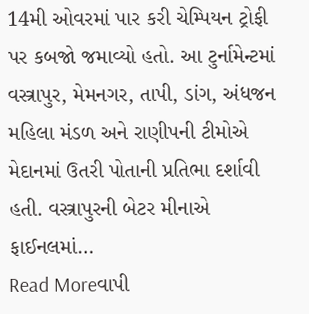14મી ઓવરમાં પાર કરી ચેમ્પિયન ટ્રોફી પર કબજો જમાવ્યો હતો. આ ટુર્નામેન્ટમાં વસ્ત્રાપુર, મેમનગર, તાપી, ડાંગ, અંધજન મહિલા મંડળ અને રાણીપની ટીમોએ મેદાનમાં ઉતરી પોતાની પ્રતિભા દર્શાવી હતી. વસ્ત્રાપુરની બેટર મીનાએ ફાઈનલમાં…
Read Moreવાપી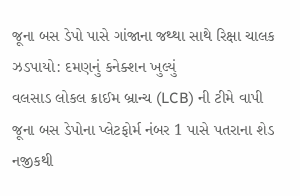જૂના બસ ડેપો પાસે ગાંજાના જથ્થા સાથે રિક્ષા ચાલક ઝડપાયો: દમણનું કનેક્શન ખુલ્યું
વલસાડ લોકલ ક્રાઈમ બ્રાન્ચ (LCB) ની ટીમે વાપી જૂના બસ ડેપોના પ્લેટફોર્મ નંબર 1 પાસે પતરાના શેડ નજીકથી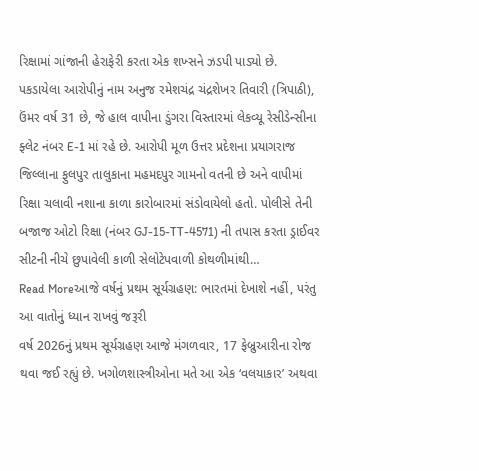રિક્ષામાં ગાંજાની હેરાફેરી કરતા એક શખ્સને ઝડપી પાડ્યો છે. પકડાયેલા આરોપીનું નામ અનુજ રમેશચંદ્ર ચંદ્રશેખર તિવારી (ત્રિપાઠી), ઉંમર વર્ષ 31 છે, જે હાલ વાપીના ડુંગરા વિસ્તારમાં લેકવ્યૂ રેસીડેન્સીના ફ્લેટ નંબર E-1 માં રહે છે. આરોપી મૂળ ઉત્તર પ્રદેશના પ્રયાગરાજ જિલ્લાના ફુલપુર તાલુકાના મહમદપુર ગામનો વતની છે અને વાપીમાં રિક્ષા ચલાવી નશાના કાળા કારોબારમાં સંડોવાયેલો હતો. પોલીસે તેની બજાજ ઓટો રિક્ષા (નંબર GJ-15-TT-4571) ની તપાસ કરતા ડ્રાઈવર સીટની નીચે છુપાવેલી કાળી સેલોટેપવાળી કોથળીમાંથી…
Read Moreઆજે વર્ષનું પ્રથમ સૂર્યગ્રહણ: ભારતમાં દેખાશે નહીં, પરંતુ આ વાતોનું ધ્યાન રાખવું જરૂરી
વર્ષ 2026નું પ્રથમ સૂર્યગ્રહણ આજે મંગળવાર, 17 ફેબ્રુઆરીના રોજ થવા જઈ રહ્યું છે. ખગોળશાસ્ત્રીઓના મતે આ એક ‘વલયાકાર’ અથવા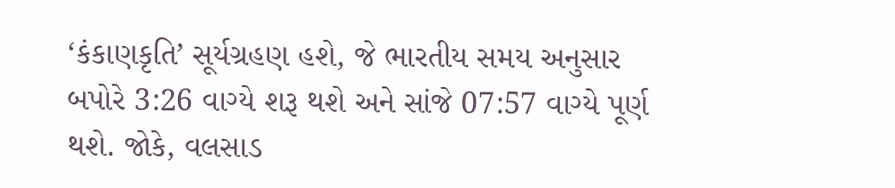‘કંકાણકૃતિ’ સૂર્યગ્રહણ હશે, જે ભારતીય સમય અનુસાર બપોરે 3:26 વાગ્યે શરૂ થશે અને સાંજે 07:57 વાગ્યે પૂર્ણ થશે. જોકે, વલસાડ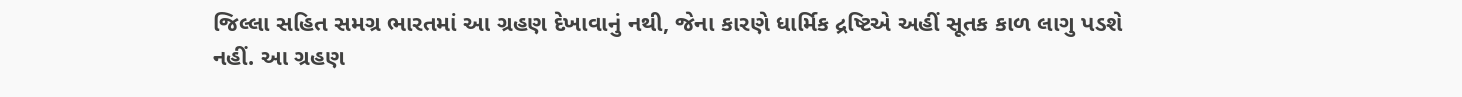જિલ્લા સહિત સમગ્ર ભારતમાં આ ગ્રહણ દેખાવાનું નથી, જેના કારણે ધાર્મિક દ્રષ્ટિએ અહીં સૂતક કાળ લાગુ પડશે નહીં. આ ગ્રહણ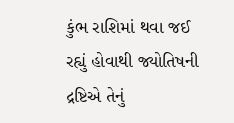કુંભ રાશિમાં થવા જઈ રહ્યું હોવાથી જ્યોતિષની દ્રષ્ટિએ તેનું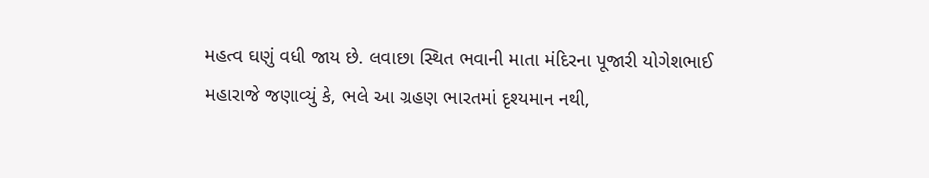મહત્વ ઘણું વધી જાય છે. લવાછા સ્થિત ભવાની માતા મંદિરના પૂજારી યોગેશભાઈ મહારાજે જણાવ્યું કે, ભલે આ ગ્રહણ ભારતમાં દૃશ્યમાન નથી,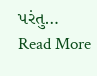પરંતુ…
Read More